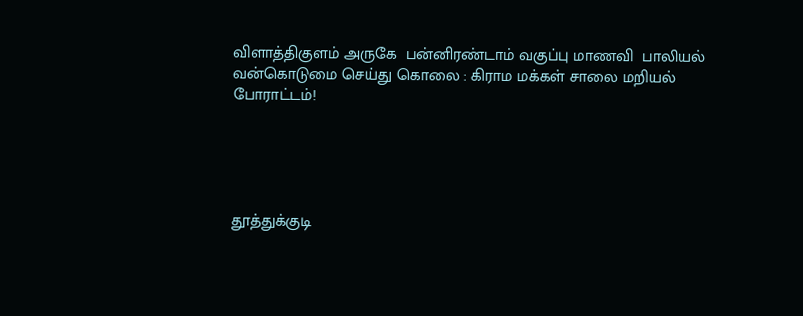விளாத்திகுளம் அருகே  பன்னிரண்டாம் வகுப்பு மாணவி  பாலியல் வன்கொடுமை செய்து கொலை : கிராம மக்கள் சாலை மறியல் போராட்டம்!





தூத்துக்குடி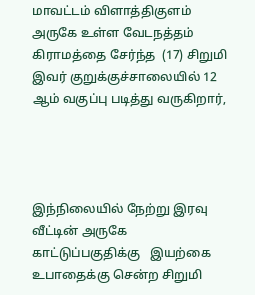மாவட்டம் விளாத்திகுளம் அருகே உள்ள வேடநத்தம் கிராமத்தை சேர்ந்த  (17) சிறுமி இவர் குறுக்குச்சாலையில் 12 ஆம் வகுப்பு படித்து வருகிறார்,




இந்நிலையில் நேற்று இரவு  வீட்டின் அருகே காட்டுப்பகுதிக்கு   இயற்கை உபாதைக்கு சென்ற சிறுமி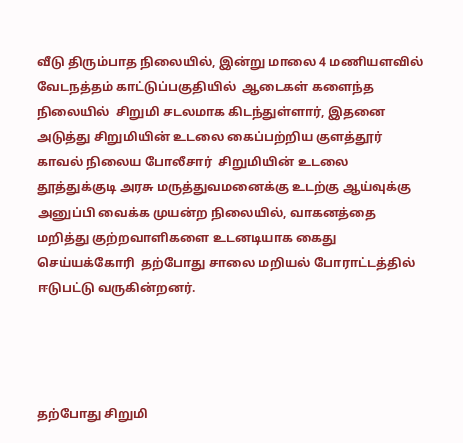வீடு திரும்பாத நிலையில், இன்று மாலை 4 மணியளவில்  வேடநத்தம் காட்டுப்பகுதியில்  ஆடைகள் களைந்த நிலையில்  சிறுமி சடலமாக கிடந்துள்ளார், இதனை அடுத்து சிறுமியின் உடலை கைப்பற்றிய குளத்தூர் காவல் நிலைய போலீசார்  சிறுமியின் உடலை தூத்துக்குடி அரசு மருத்துவமனைக்கு உடற்கு ஆய்வுக்கு அனுப்பி வைக்க முயன்ற நிலையில், வாகனத்தை மறித்து குற்றவாளிகளை உடனடியாக கைது செய்யக்கோரி  தற்போது சாலை மறியல் போராட்டத்தில் ஈடுபட்டு வருகின்றனர்.




தற்போது சிறுமி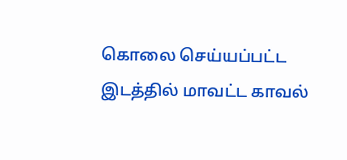கொலை செய்யப்பட்ட இடத்தில் மாவட்ட காவல்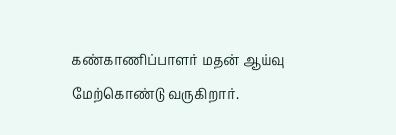கண்காணிப்பாளர் மதன் ஆய்வு மேற்கொண்டு வருகிறார்.